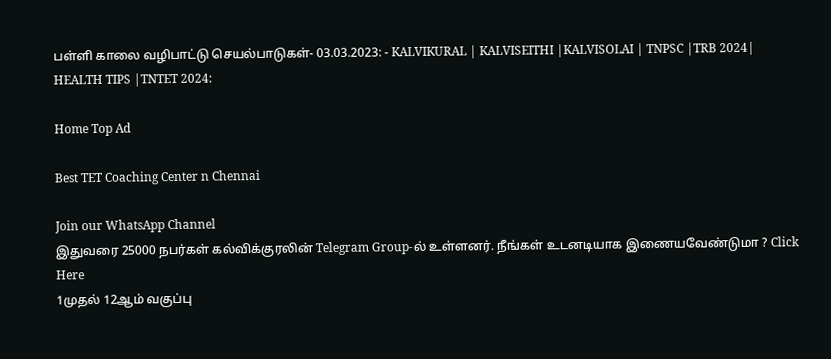பள்ளி காலை வழிபாட்டு செயல்பாடுகள்- 03.03.2023: - KALVIKURAL | KALVISEITHI |KALVISOLAI | TNPSC |TRB 2024| HEALTH TIPS |TNTET 2024:

Home Top Ad

Best TET Coaching Center n Chennai

Join our WhatsApp Channel
இதுவரை 25000 நபர்கள் கல்விக்குரலின் Telegram Group-ல் உள்ளனர். நீங்கள் உடனடியாக இணையவேண்டுமா ? Click Here
1முதல் 12ஆம் வகுப்பு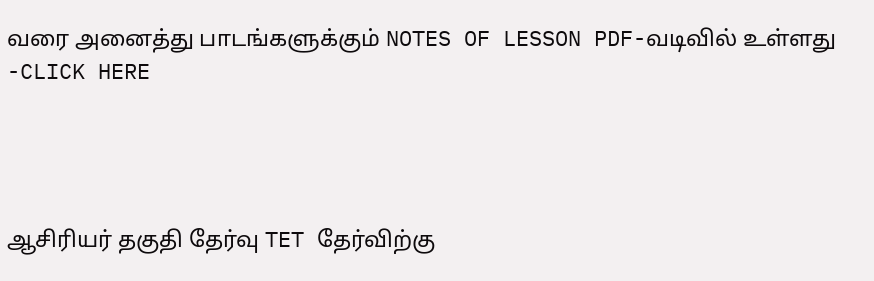வரை அனைத்து பாடங்களுக்கும் NOTES OF LESSON PDF-வடிவில் உள்ளது -CLICK HERE




ஆசிரியர் தகுதி தேர்வு TET தேர்விற்கு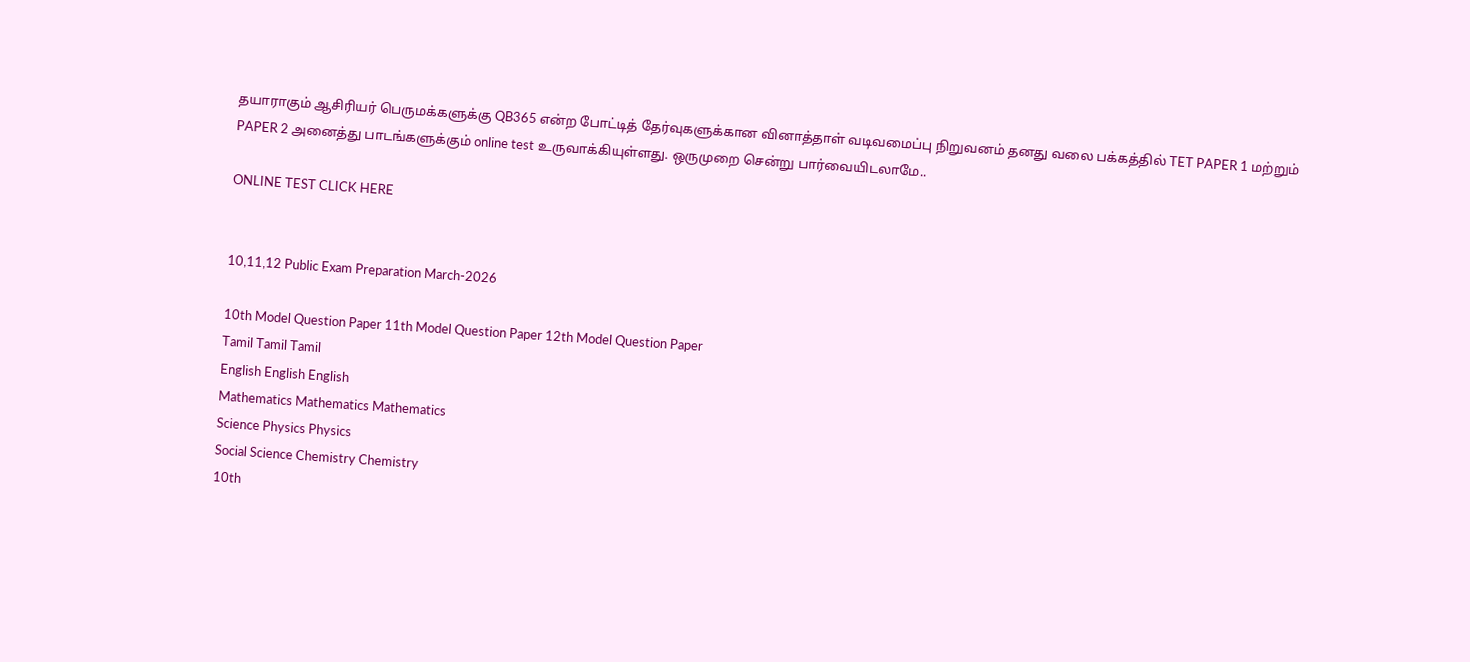தயாராகும் ஆசிரியர் பெருமக்களுக்கு QB365 என்ற போட்டித் தேர்வுகளுக்கான வினாத்தாள் வடிவமைப்பு நிறுவனம் தனது வலை பக்கத்தில் TET PAPER 1 மற்றும் PAPER 2 அனைத்து பாடங்களுக்கும் online test உருவாக்கியுள்ளது. ஒருமுறை சென்று பார்வையிடலாமே..

ONLINE TEST CLICK HERE


10,11,12 Public Exam Preparation March-2026

10th Model Question Paper 11th Model Question Paper 12th Model Question Paper
Tamil Tamil Tamil
English English English
Mathematics Mathematics Mathematics
Science Physics Physics
Social Science Chemistry Chemistry
10th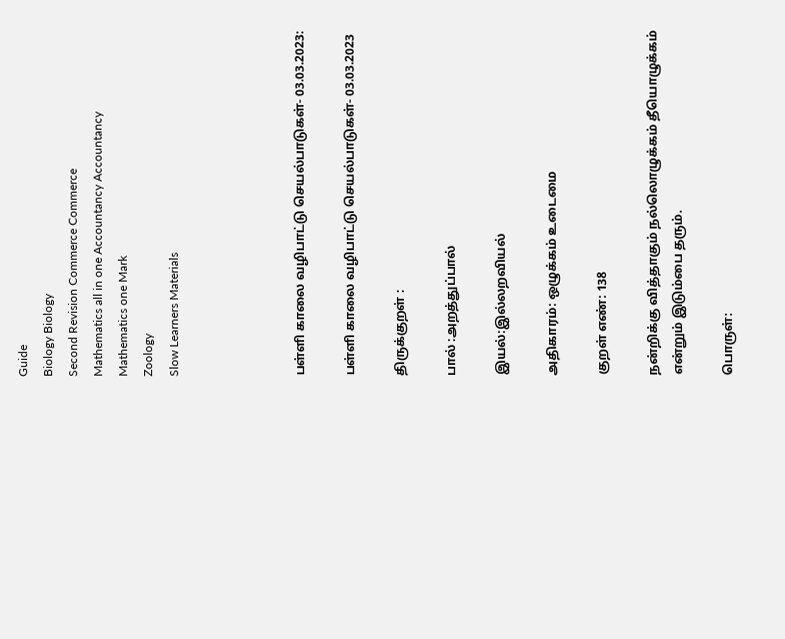Guide
Biology Biology
Second Revision Commerce Commerce
Mathematics all in one Accountancy Accountancy
Mathematics one Mark
Zoology
Slow Learners Materials




பள்ளி காலை வழிபாட்டு செயல்பாடுகள்- 03.03.2023:

பள்ளி காலை வழிபாட்டு செயல்பாடுகள்- 03.03.2023

திருக்குறள் :

பால் :அறத்துப்பால்

இயல்:இல்லறவியல்

அதிகாரம்: ஒழுக்கம் உடைமை

குறள் எண்: 138

நன்றிக்கு வித்தாகும் நல்லொழுக்கம் தீயொழுக்கம்
என்றும் இடும்பை தரும்.

பொருள்: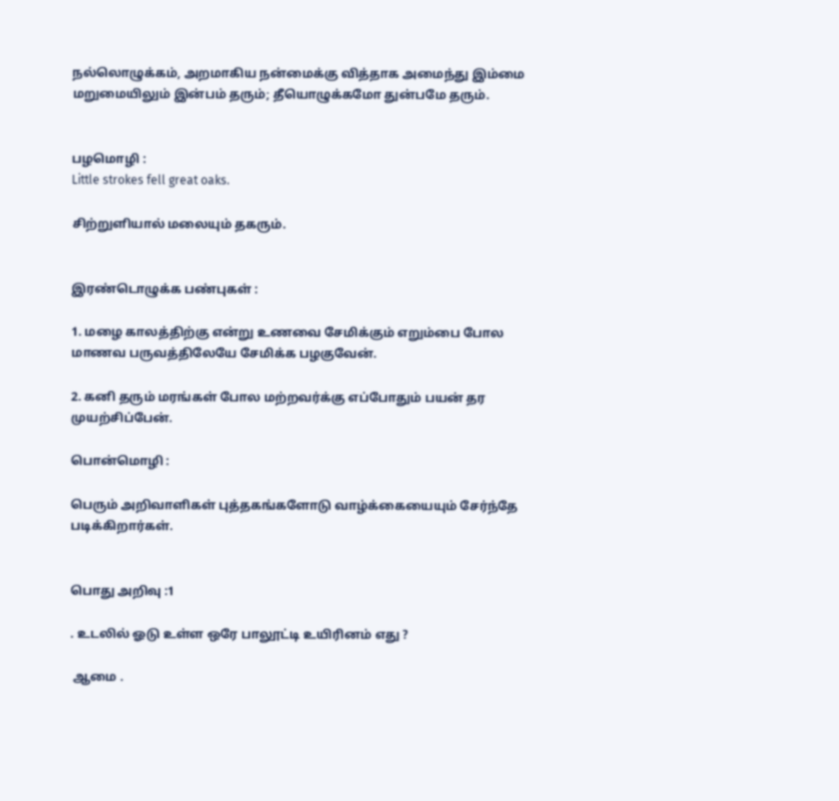நல்லொழுக்கம், அறமாகிய நன்மைக்கு வித்தாக அமைந்து இம்மை மறுமையிலும் இன்பம் தரும்; தீயொழுக்கமோ துன்பமே தரும்.


பழமொழி :
Little strokes fell great oaks.

சிற்றுளியால் மலையும் தகரும்.


இரண்டொழுக்க பண்புகள் :

1. மழை காலத்திற்கு என்று உணவை சேமிக்கும் எறும்பை போல மாணவ பருவத்திலேயே சேமிக்க பழகுவேன்.

2. கனி தரும் மரங்கள் போல மற்றவர்க்கு எப்போதும் பயன் தர முயற்சிப்பேன்.

பொன்மொழி :

பெரும் அறிவாளிகள் புத்தகங்களோடு வாழ்க்கையையும் சேர்ந்தே படிக்கிறார்கள்.


பொது அறிவு :1

. உடலில் ஓடு உள்ள ஒரே பாலூட்டி உயிரினம் எது ?

 ஆமை .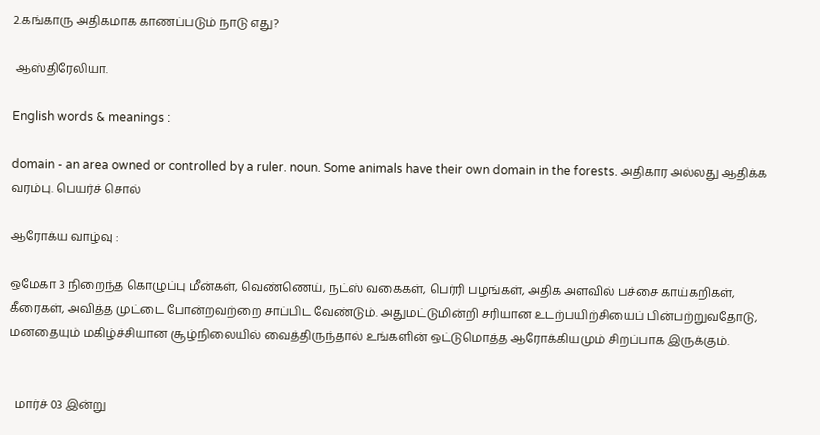2.கங்காரு அதிகமாக காணப்படும் நாடு எது?

 ஆஸ்திரேலியா.

English words & meanings :

domain - an area owned or controlled by a ruler. noun. Some animals have their own domain in the forests. அதிகார அல்லது ஆதிக்க வரம்பு. பெயர்ச் சொல்

ஆரோக்ய வாழ்வு :

ஒமேகா 3 நிறைந்த கொழுப்பு மீன்கள், வெண்ணெய், நட்ஸ் வகைகள், பெர்ரி பழங்கள், அதிக அளவில் பச்சை காய்கறிகள், கீரைகள், அவித்த முட்டை போன்றவற்றை சாப்பிட வேண்டும். அதுமட்டுமின்றி சரியான உடற்பயிற்சியைப் பின்பற்றுவதோடு, மனதையும் மகிழ்ச்சியான சூழ்நிலையில் வைத்திருந்தால் உங்களின் ஒட்டுமொத்த ஆரோக்கியமும் சிறப்பாக இருக்கும்.


  மார்ச் 03 இன்று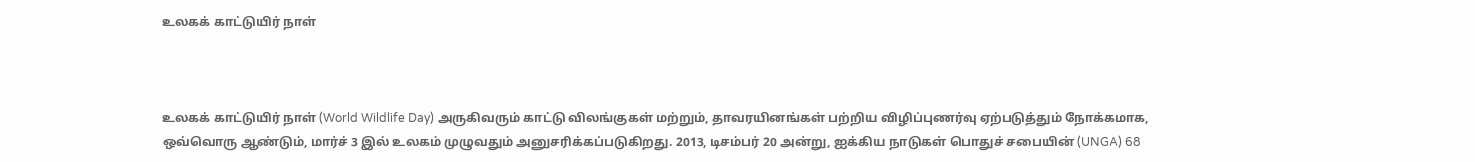உலகக் காட்டுயிர் நாள்



உலகக் காட்டுயிர் நாள் (World Wildlife Day) அருகிவரும் காட்டு விலங்குகள் மற்றும், தாவரயினங்கள் பற்றிய விழிப்புணர்வு ஏற்படுத்தும் நோக்கமாக, ஒவ்வொரு ஆண்டும், மார்ச் 3 இல் உலகம் முழுவதும் அனுசரிக்கப்படுகிறது. 2013, டிசம்பர் 20 அன்று, ஐக்கிய நாடுகள் பொதுச் சபையின் (UNGA) 68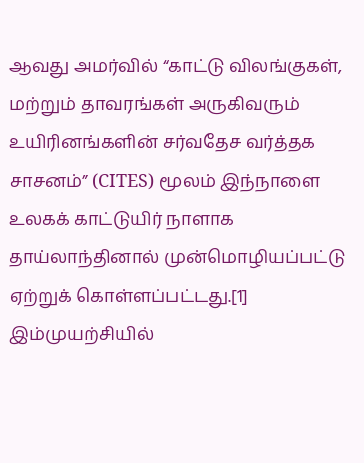ஆவது அமர்வில் “காட்டு விலங்குகள், மற்றும் தாவரங்கள் அருகிவரும் உயிரினங்களின் சர்வதேச வர்த்தக சாசனம்” (CITES) மூலம் இந்நாளை உலகக் காட்டுயிர் நாளாக தாய்லாந்தினால் முன்மொழியப்பட்டு ஏற்றுக் கொள்ளப்பட்டது.[1]
இம்முயற்சியில்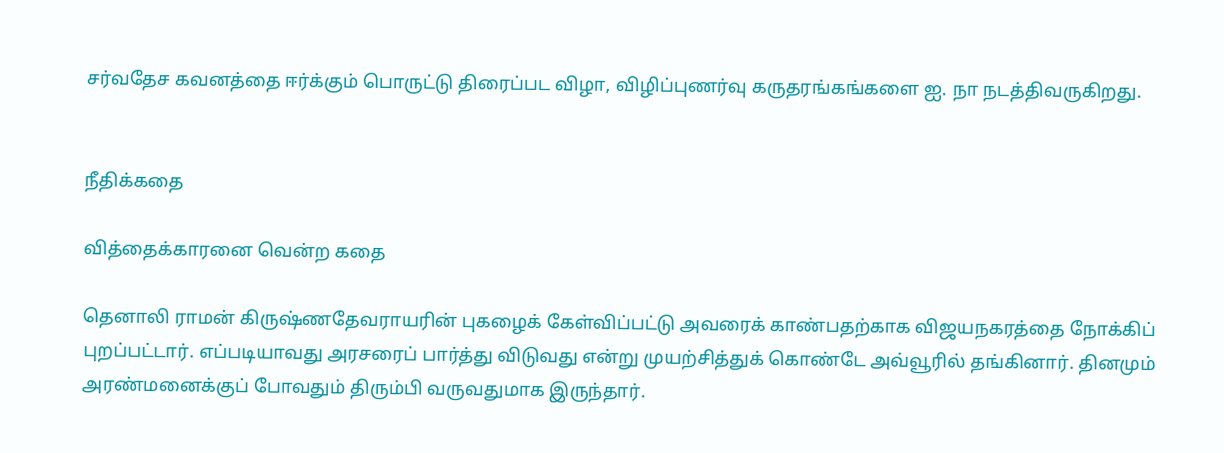சர்வதேச கவனத்தை ஈர்க்கும் பொருட்டு திரைப்பட விழா, விழிப்புணர்வு கருதரங்கங்களை ஐ. நா நடத்திவருகிறது.


நீதிக்கதை

வித்தைக்காரனை வென்ற கதை

தெனாலி ராமன் கிருஷ்ணதேவராயரின் புகழைக் கேள்விப்பட்டு அவரைக் காண்பதற்காக விஜயநகரத்தை நோக்கிப் புறப்பட்டார். எப்படியாவது அரசரைப் பார்த்து விடுவது என்று முயற்சித்துக் கொண்டே அவ்வூரில் தங்கினார். தினமும் அரண்மனைக்குப் போவதும் திரும்பி வருவதுமாக இருந்தார்.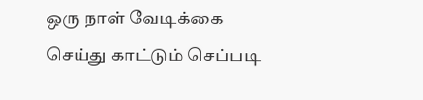ஒரு நாள் வேடிக்கை செய்து காட்டும் செப்படி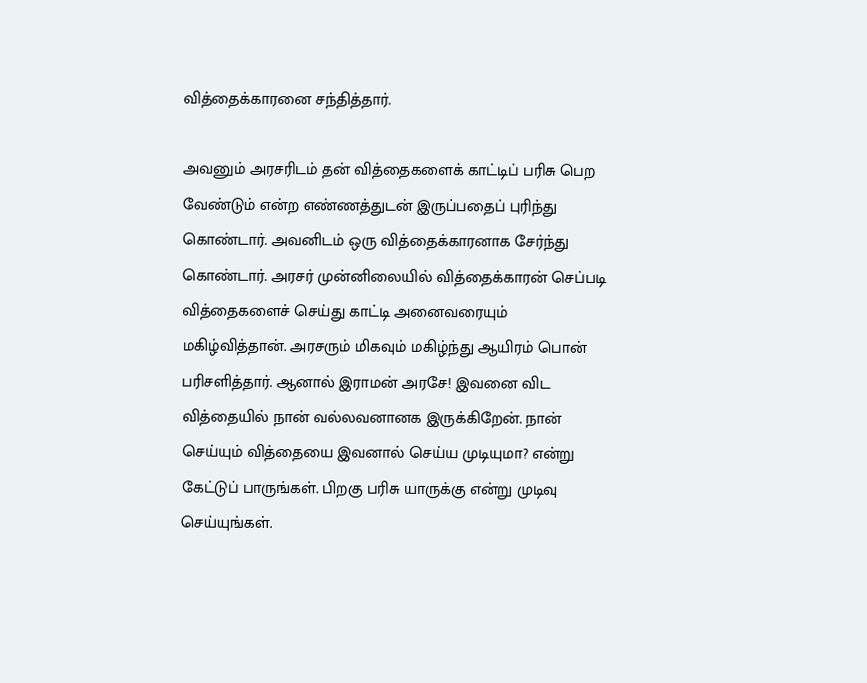வித்தைக்காரனை சந்தித்தார்.

அவனும் அரசரிடம் தன் வித்தைகளைக் காட்டிப் பரிசு பெற வேண்டும் என்ற எண்ணத்துடன் இருப்பதைப் புரிந்து கொண்டார். அவனிடம் ஒரு வித்தைக்காரனாக சேர்ந்து கொண்டார். அரசர் முன்னிலையில் வித்தைக்காரன் செப்படி வித்தைகளைச் செய்து காட்டி அனைவரையும் மகிழ்வித்தான். அரசரும் மிகவும் மகிழ்ந்து ஆயிரம் பொன் பரிசளித்தார். ஆனால் இராமன் அரசே! இவனை விட வித்தையில் நான் வல்லவனானக இருக்கிறேன். நான் செய்யும் வித்தையை இவனால் செய்ய முடியுமா? என்று கேட்டுப் பாருங்கள். பிறகு பரிசு யாருக்கு என்று முடிவு செய்யுங்கள்.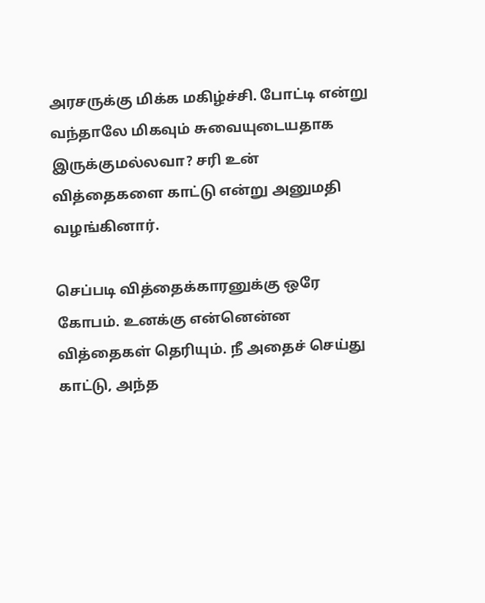அரசருக்கு மிக்க மகிழ்ச்சி. போட்டி என்று வந்தாலே மிகவும் சுவையுடையதாக இருக்குமல்லவா? சரி உன் வித்தைகளை காட்டு என்று அனுமதி வழங்கினார்.

செப்படி வித்தைக்காரனுக்கு ஒரே கோபம். உனக்கு என்னென்ன வித்தைகள் தெரியும். நீ அதைச் செய்து காட்டு, அந்த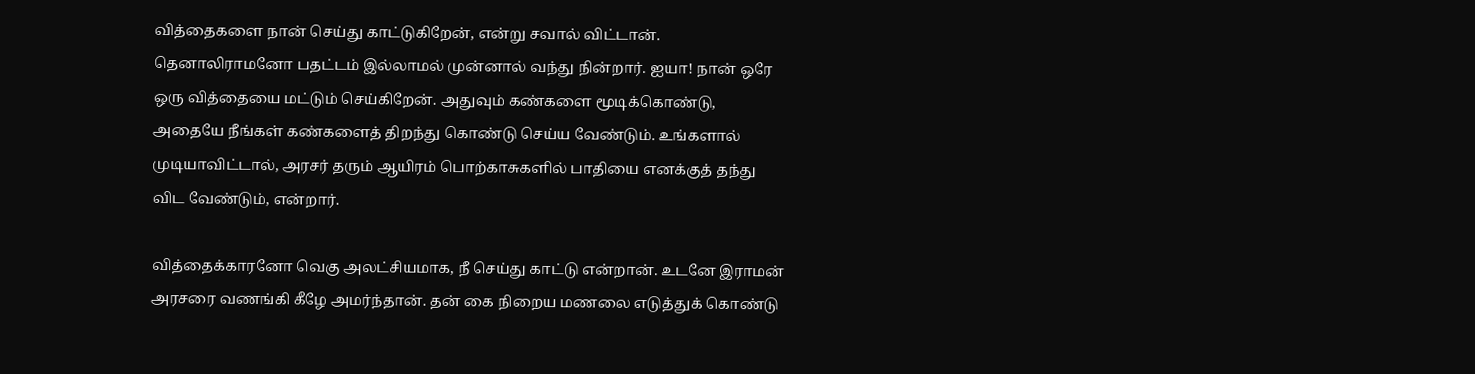வித்தைகளை நான் செய்து காட்டுகிறேன், என்று சவால் விட்டான். தெனாலிராமனோ பதட்டம் இல்லாமல் முன்னால் வந்து நின்றார். ஐயா! நான் ஒரே ஒரு வித்தையை மட்டும் செய்கிறேன். அதுவும் கண்களை மூடிக்கொண்டு, அதையே நீங்கள் கண்களைத் திறந்து கொண்டு செய்ய வேண்டும். உங்களால் முடியாவிட்டால், அரசர் தரும் ஆயிரம் பொற்காசுகளில் பாதியை எனக்குத் தந்து விட வேண்டும், என்றார்.

வித்தைக்காரனோ வெகு அலட்சியமாக, நீ செய்து காட்டு என்றான். உடனே இராமன் அரசரை வணங்கி கீழே அமர்ந்தான். தன் கை நிறைய மணலை எடுத்துக் கொண்டு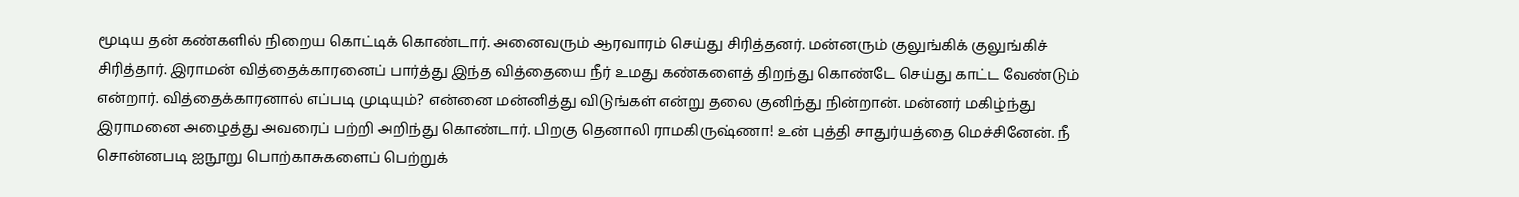மூடிய தன் கண்களில் நிறைய கொட்டிக் கொண்டார். அனைவரும் ஆரவாரம் செய்து சிரித்தனர். மன்னரும் குலுங்கிக் குலுங்கிச் சிரித்தார். இராமன் வித்தைக்காரனைப் பார்த்து இந்த வித்தையை நீர் உமது கண்களைத் திறந்து கொண்டே செய்து காட்ட வேண்டும் என்றார். வித்தைக்காரனால் எப்படி முடியும்? என்னை மன்னித்து விடுங்கள் என்று தலை குனிந்து நின்றான். மன்னர் மகிழ்ந்து இராமனை அழைத்து அவரைப் பற்றி அறிந்து கொண்டார். பிறகு தெனாலி ராமகிருஷ்ணா! உன் புத்தி சாதுர்யத்தை மெச்சினேன். நீ சொன்னபடி ஐநூறு பொற்காசுகளைப் பெற்றுக்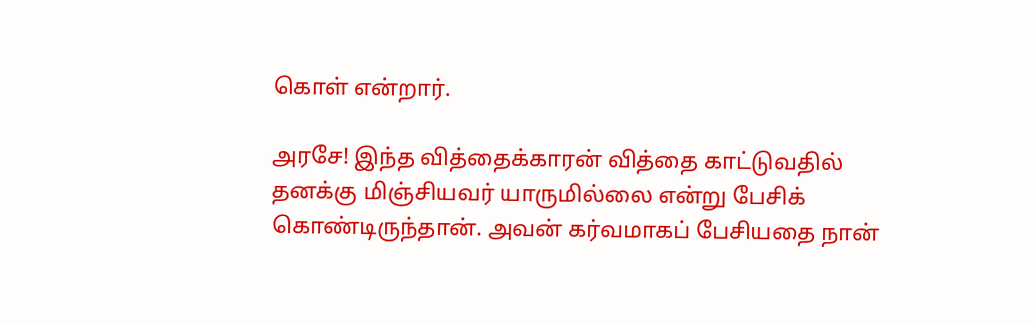கொள் என்றார்.

அரசே! இந்த வித்தைக்காரன் வித்தை காட்டுவதில் தனக்கு மிஞ்சியவர் யாருமில்லை என்று பேசிக் கொண்டிருந்தான். அவன் கர்வமாகப் பேசியதை நான்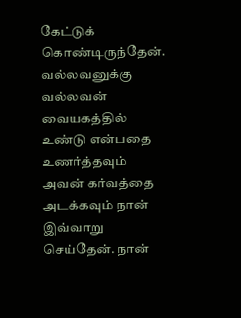கேட்டுக் கொண்டிருந்தேன். வல்லவனுக்கு வல்லவன் வையகத்தில் உண்டு என்பதை உணர்த்தவும் அவன் கர்வத்தை அடக்கவும் நான் இவ்வாறு செய்தேன். நான்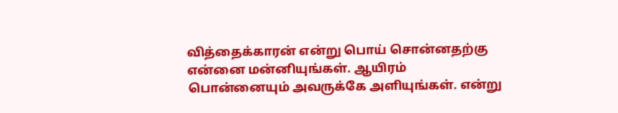வித்தைக்காரன் என்று பொய் சொன்னதற்கு என்னை மன்னியுங்கள். ஆயிரம் பொன்னையும் அவருக்கே அளியுங்கள். என்று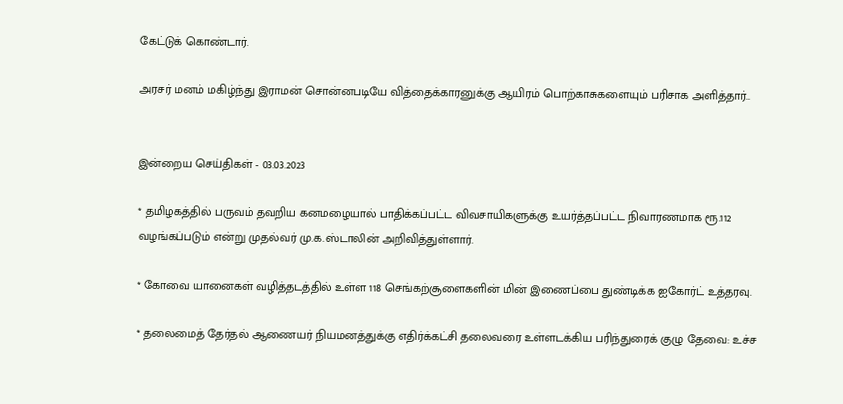கேட்டுக் கொண்டார்.

அரசர் மனம் மகிழ்ந்து இராமன் சொன்னபடியே வித்தைக்காரனுக்கு ஆயிரம் பொற்காசுகளையும் பரிசாக அளித்தார்..


இன்றைய செய்திகள் - 03.03.2023

* தமிழகத்தில் பருவம் தவறிய கனமழையால் பாதிக்கப்பட்ட விவசாயிகளுக்கு உயர்த்தப்பட்ட நிவாரணமாக ரூ.112 வழங்கப்படும் என்று முதல்வர் மு.க.ஸ்டாலின் அறிவித்துள்ளார்.

* கோவை யானைகள் வழித்தடத்தில் உள்ள 118 செங்கற்சூளைகளின் மின் இணைப்பை துண்டிக்க ஐகோர்ட் உத்தரவு.

* தலைமைத் தேர்தல் ஆணையர் நியமனத்துக்கு எதிர்க்கட்சி தலைவரை உள்ளடக்கிய பரிந்துரைக் குழு தேவை: உச்ச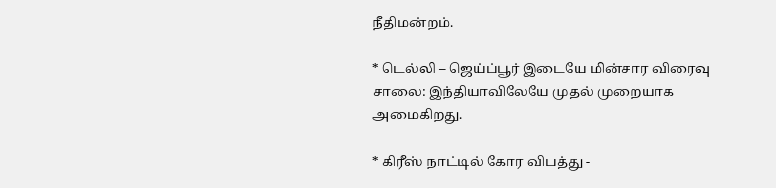நீதிமன்றம்.

* டெல்லி – ஜெய்ப்பூர் இடையே மின்சார விரைவு சாலை: இந்தியாவிலேயே முதல் முறையாக அமைகிறது.

* கிரீஸ் நாட்டில் கோர விபத்து -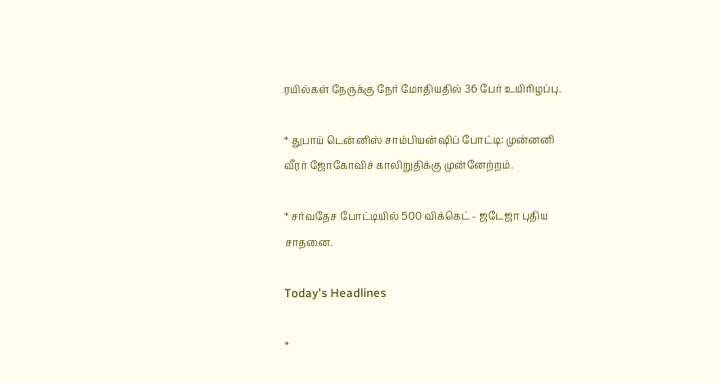ரயில்கள் நேருக்கு நேர் மோதியதில் 36 பேர் உயிரிழப்பு.

* துபாய் டென்னிஸ் சாம்பியன்ஷிப் போட்டி: முன்னனி வீரர் ஜோகோவிச் காலிறுதிக்கு முன்னேற்றம்.

* சர்வதேச போட்டியில் 500 விக்கெட் - ஜடேஜா புதிய சாதனை.

Today's Headlines

*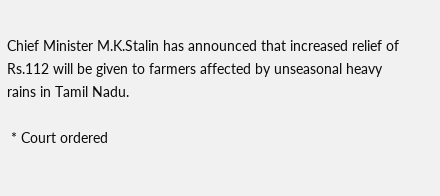Chief Minister M.K.Stalin has announced that increased relief of Rs.112 will be given to farmers affected by unseasonal heavy rains in Tamil Nadu.

 * Court ordered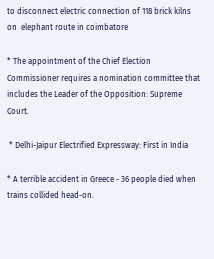to disconnect electric connection of 118 brick kilns on  elephant route in coimbatore

* The appointment of the Chief Election Commissioner requires a nomination committee that includes the Leader of the Opposition: Supreme Court.

 * Delhi-Jaipur Electrified Expressway: First in India

* A terrible accident in Greece - 36 people died when trains collided head-on.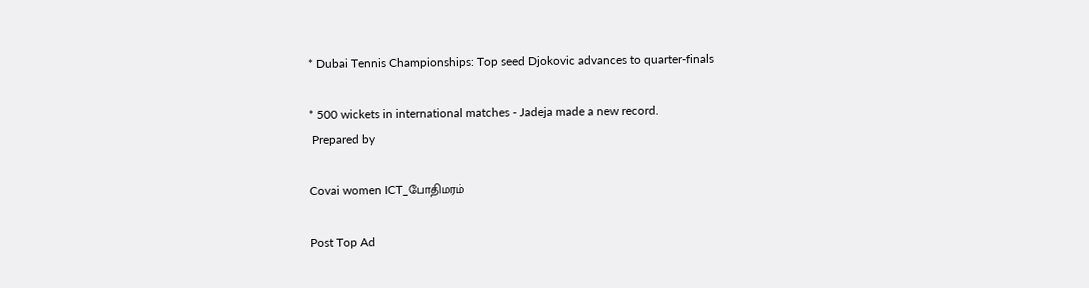* Dubai Tennis Championships: Top seed Djokovic advances to quarter-finals

* 500 wickets in international matches - Jadeja made a new record.
 Prepared by

Covai women ICT_போதிமரம்

Post Top Ad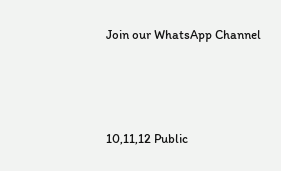Join our WhatsApp Channel




10,11,12 Public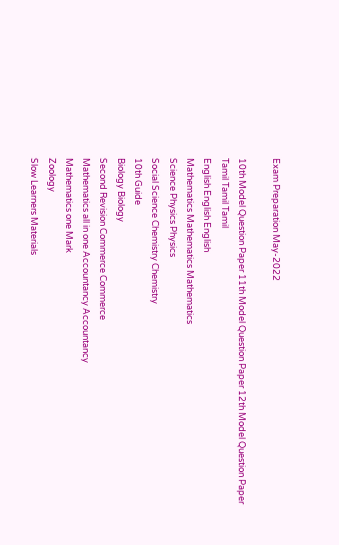Exam Preparation May-2022

10th Model Question Paper 11th Model Question Paper 12th Model Question Paper
Tamil Tamil Tamil
English English English
Mathematics Mathematics Mathematics
Science Physics Physics
Social Science Chemistry Chemistry
10th Guide
Biology Biology
Second Revision Commerce Commerce
Mathematics all in one Accountancy Accountancy
Mathematics one Mark
Zoology
Slow Learners Materials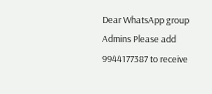Dear WhatsApp group Admins Please add 9944177387 to receive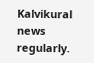Kalvikural news regularly.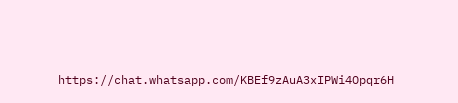https://chat.whatsapp.com/KBEf9zAuA3xIPWi4Opqr6H